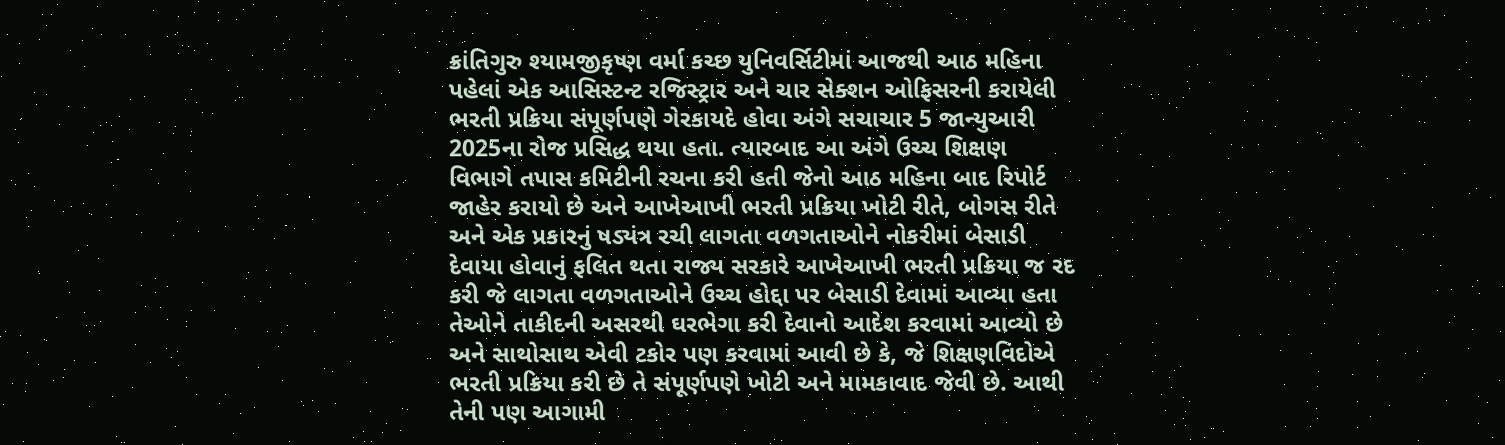ક્રાંતિગુરુ શ્યામજીકૃષ્ણ વર્મા કચ્છ યુનિવર્સિટીમાં આજથી આઠ મહિના પહેલાં એક આસિસ્ટન્ટ રજિસ્ટ્રાર અને ચાર સેક્શન ઓફિસરની કરાયેલી ભરતી પ્રક્રિયા સંપૂર્ણપણે ગેરકાયદે હોવા અંગે સચાચાર 5 જાન્યુઆરી 2025ના રોજ પ્રસિદ્ધ થયા હતા. ત્યારબાદ આ અંગે ઉચ્ચ શિક્ષણ વિભાગે તપાસ કમિટીની રચના કરી હતી જેનો આઠ મહિના બાદ રિપોર્ટ જાહેર કરાયો છે અને આખેઆખી ભરતી પ્રક્રિયા ખોટી રીતે, બોગસ રીતે અને એક પ્રકારનું ષડ્યંત્ર રચી લાગતા વળગતાઓને નોકરીમાં બેસાડી દેવાયા હોવાનું ફલિત થતા રાજ્ય સરકારે આખેઆખી ભરતી પ્રક્રિયા જ રદ કરી જે લાગતા વળગતાઓને ઉચ્ચ હોદ્દા પર બેસાડી દેવામાં આવ્યા હતા તેઓને તાકીદની અસરથી ઘરભેગા કરી દેવાનો આદેશ કરવામાં આવ્યો છે અને સાથોસાથ એવી ટકોર પણ કરવામાં આવી છે કે, જે શિક્ષણવિદોએ ભરતી પ્રક્રિયા કરી છે તે સંપૂર્ણપણે ખોટી અને મામકાવાદ જેવી છે. આથી તેની પણ આગામી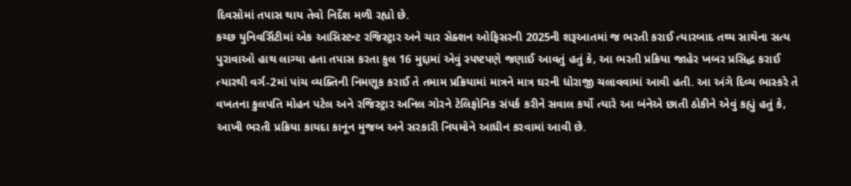દિવસોમાં તપાસ થાય તેવો નિર્દેશ મળી રહ્યો છે.
કચ્છ યુનિવર્સિટીમાં એક આસિસ્ટન્ટ રજિસ્ટ્રાર અને ચાર સેક્શન ઓફિસરની 2025ની શરૂઆતમાં જ ભરતી કરાઈ ત્યારબાદ તથ્ય સાથેના સત્ય પુરાવાઓ હાથ લાગ્યા હતા તપાસ કરતા કુલ 16 મુદ્દામાં એવું સ્પષ્ટપણે જણાઈ આવતું હતું કે, આ ભરતી પ્રક્રિયા જાહેર ખબર પ્રસિદ્ધ કરાઈ ત્યારથી વર્ગ-2માં પાંચ વ્યક્તિની નિમણૂક કરાઈ તે તમામ પ્રક્રિયામાં માત્રને માત્ર ઘરની ધોરાજી ચલાવવામાં આવી હતી. આ અંગે દિવ્ય ભાસ્કરે તે વખતના કુલપતિ મોહન પટેલ અને રજિસ્ટ્રાર અનિલ ગોરને ટેલિફોનિક સંપર્ક કરીને સવાલ કર્યો ત્યારે આ બંનેએ છાતી ઠોકીને એવું કહ્યું હતું કે, આખી ભરતી પ્રક્રિયા કાયદા કાનૂન મુજબ અને સરકારી નિયમોને આધીન કરવામાં આવી છે.